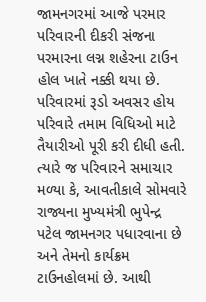જામનગરમાં આજે પરમાર પરિવારની દીકરી સંજના પરમારના લગ્ન શહેરના ટાઉન હોલ ખાતે નક્કી થયા છે. પરિવારમાં રૂડો અવસર હોય પરિવારે તમામ વિધિઓ માટે તૈયારીઓ પૂરી કરી દીધી હતી. ત્યારે જ પરિવારને સમાચાર મળ્યા કે, આવતીકાલે સોમવારે રાજ્યના મુખ્યમંત્રી ભુપેન્દ્ર પટેલ જામનગર પધારવાના છે અને તેમનો કાર્યક્રમ ટાઉનહોલમાં છે. આથી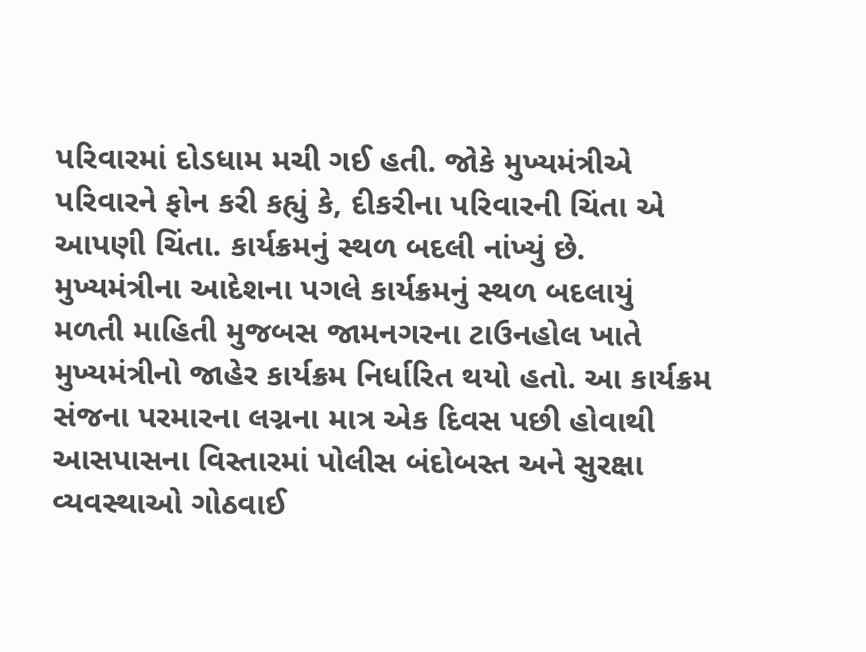પરિવારમાં દોડધામ મચી ગઈ હતી. જોકે મુખ્યમંત્રીએ પરિવારને ફોન કરી કહ્યું કે, દીકરીના પરિવારની ચિંતા એ આપણી ચિંતા. કાર્યક્રમનું સ્થળ બદલી નાંખ્યું છે.
મુખ્યમંત્રીના આદેશના પગલે કાર્યક્રમનું સ્થળ બદલાયું
મળતી માહિતી મુજબસ જામનગરના ટાઉનહોલ ખાતે મુખ્યમંત્રીનો જાહેર કાર્યક્રમ નિર્ધારિત થયો હતો. આ કાર્યક્રમ સંજના પરમારના લગ્નના માત્ર એક દિવસ પછી હોવાથી આસપાસના વિસ્તારમાં પોલીસ બંદોબસ્ત અને સુરક્ષા વ્યવસ્થાઓ ગોઠવાઈ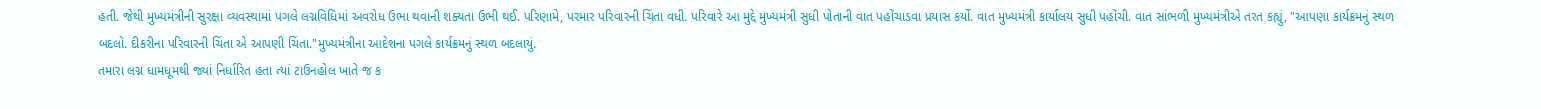હતી. જેથી મુખ્યમંત્રીની સુરક્ષા વ્યવસ્થામાં પગલે લગ્નવિધિમાં અવરોધ ઉભા થવાની શક્યતા ઉભી થઈ. પરિણામે, પરમાર પરિવારની ચિંતા વધી. પરિવારે આ મુદ્દે મુખ્યમંત્રી સુધી પોતાની વાત પહોંચાડવા પ્રયાસ કર્યો. વાત મુખ્યમંત્રી કાર્યાલય સુધી પહોંચી. વાત સાંભળી મુખ્યમંત્રીએ તરત કહ્યું, "આપણા કાર્યક્રમનું સ્થળ બદલો. દીકરીના પરિવારની ચિંતા એ આપણી ચિંતા."મુખ્યમંત્રીના આદેશના પગલે કાર્યક્રમનું સ્થળ બદલાયું.
તમારા લગ્ન ધામધૂમથી જ્યાં નિર્ધારિત હતા ત્યાં ટાઉનહોલ ખાતે જ ક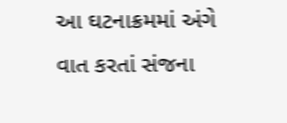આ ઘટનાક્રમમાં અંગે વાત કરતાં સંજના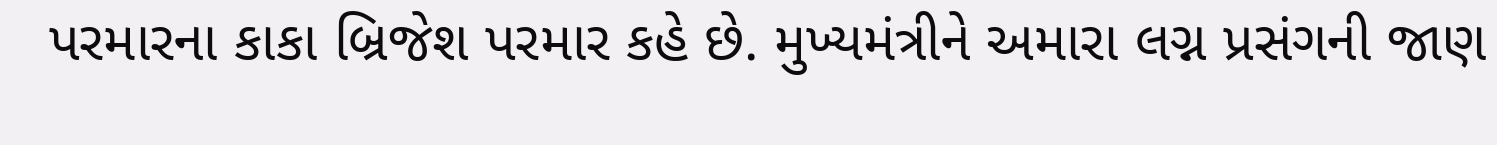પરમારના કાકા બ્રિજેશ પરમાર કહે છે. મુખ્યમંત્રીને અમારા લગ્ન પ્રસંગની જાણ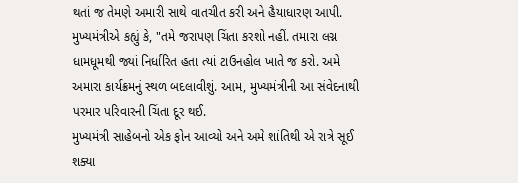થતાં જ તેમણે અમારી સાથે વાતચીત કરી અને હૈયાધારણ આપી. મુખ્યમંત્રીએ કહ્યું કે, "તમે જરાપણ ચિંતા કરશો નહીં. તમારા લગ્ન ધામધૂમથી જ્યાં નિર્ધારિત હતા ત્યાં ટાઉનહોલ ખાતે જ કરો. અમે અમારા કાર્યક્રમનું સ્થળ બદલાવીશું. આમ, મુખ્યમંત્રીની આ સંવેદનાથી પરમાર પરિવારની ચિંતા દૂર થઈ.
મુખ્યમંત્રી સાહેબનો એક ફોન આવ્યો અને અમે શાંતિથી એ રાત્રે સૂઈ શક્યા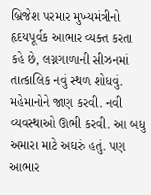બ્રિજેશ પરમાર મુખ્યમંત્રીનો હૃદયપૂર્વક આભાર વ્યક્ત કરતા કહે છે, લગ્નગાળાની સીઝનમાં તાત્કાલિક નવું સ્થળ શોધવું. મહેમાનોને જાણ કરવી. નવી વ્યવસ્થાઓ ઊભી કરવી. આ બધુ અમારા માટે અઘરું હતું. પણ આભાર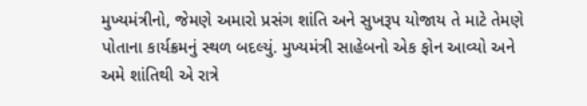મુખ્યમંત્રીનો, જેમણે અમારો પ્રસંગ શાંતિ અને સુખરૂપ યોજાય તે માટે તેમણે પોતાના કાર્યક્રમનું સ્થળ બદલ્યું. મુખ્યમંત્રી સાહેબનો એક ફોન આવ્યો અને અમે શાંતિથી એ રાત્રે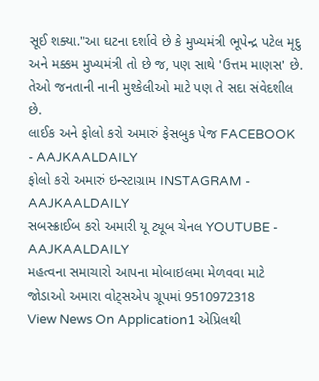સૂઈ શક્યા."આ ઘટના દર્શાવે છે કે મુખ્યમંત્રી ભૂપેન્દ્ર પટેલ મૃદુ અને મક્કમ મુખ્યમંત્રી તો છે જ, પણ સાથે 'ઉત્તમ માણસ' છે. તેઓ જનતાની નાની મુશ્કેલીઓ માટે પણ તે સદા સંવેદશીલ છે.
લાઈક અને ફોલો કરો અમારું ફેસબુક પેજ FACEBOOK - AAJKAALDAILY
ફોલો કરો અમારું ઇન્સ્ટાગ્રામ INSTAGRAM - AAJKAALDAILY
સબસ્ક્રાઈબ કરો અમારી યૂ ટ્યૂબ ચેનલ YOUTUBE - AAJKAALDAILY
મહત્વના સમાચારો આપના મોબાઇલમા મેળવવા માટે જોડાઓ અમારા વોટ્સએપ ગ્રૂપમાં 9510972318
View News On Application1 એપ્રિલથી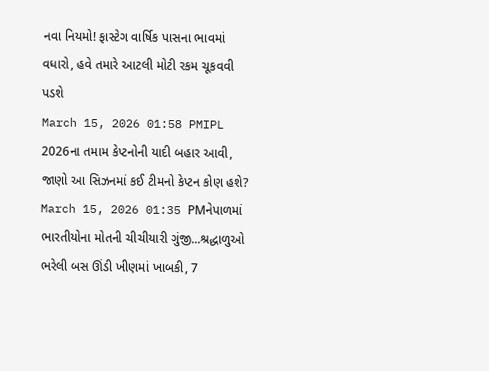નવા નિયમો! ફાસ્ટેગ વાર્ષિક પાસના ભાવમાં વધારો, હવે તમારે આટલી મોટી રકમ ચૂકવવી પડશે
March 15, 2026 01:58 PMIPL 2026ના તમામ કેપ્ટનોની યાદી બહાર આવી, જાણો આ સિઝનમાં કઈ ટીમનો કેપ્ટન કોણ હશે?
March 15, 2026 01:35 PMનેપાળમાં ભારતીયોના મોતની ચીચીયારી ગુંજી...શ્રદ્ધાળુઓ ભરેલી બસ ઊંડી ખીણમાં ખાબકી, 7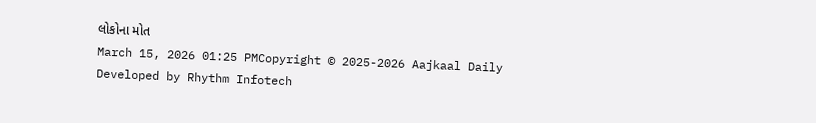લોકોના મોત
March 15, 2026 01:25 PMCopyright © 2025-2026 Aajkaal Daily
Developed by Rhythm Infotech